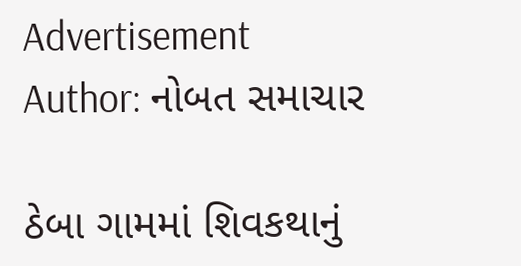Advertisement
Author: નોબત સમાચાર

ઠેબા ગામમાં શિવકથાનું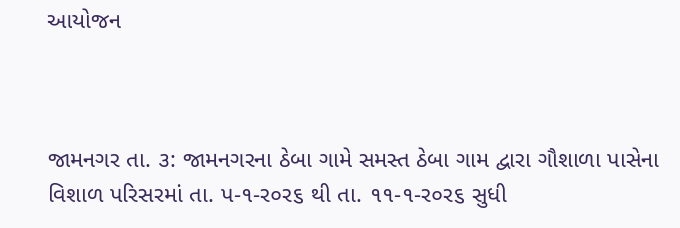આયોજન



જામનગર તા. ૩: જામનગરના ઠેબા ગામે સમસ્ત ઠેબા ગામ દ્વારા ગૌશાળા પાસેના વિશાળ પરિસરમાં તા. પ-૧-ર૦ર૬ થી તા. ૧૧-૧-ર૦ર૬ સુધી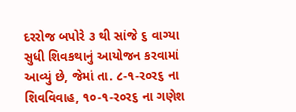દરરોજ બપોરે ૩ થી સાંજે ૬ વાગ્યા સુધી શિવકથાનું આયોજન કરવામાં આવ્યું છે, જેમાં તા. ૮-૧-ર૦ર૬ ના શિવવિવાહ, ૧૦-૧-ર૦ર૬ ના ગણેશ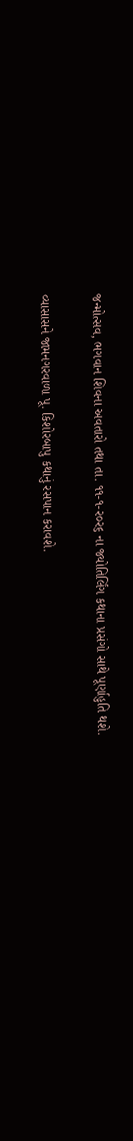જન્મોત્સવ, ભગવાન શિવના અવતારો તથા તા. ૧૧-૧-ર૦ર૬ ના જ્યોતિર્લિંગ કથાના પ્રસંગો સાથે પૂર્ણાહુતિ થશે.

વ્યાસાસને જામનગરવાળા પૂ. કિશોરબાપુ કથાનું રસપાન કરાવશે.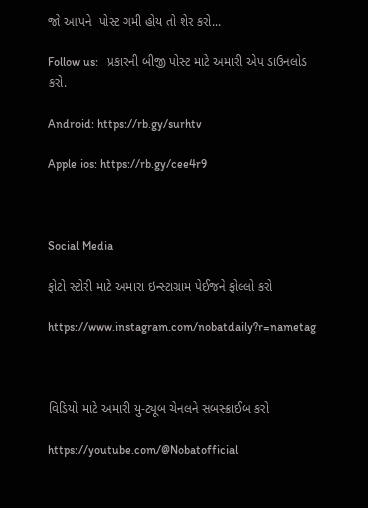જો આપને  પોસ્ટ ગમી હોય તો શેર કરો...

Follow us:   પ્રકારની બીજી પોસ્ટ માટે અમારી એપ ડાઉનલોડ કરો.

Android: https://rb.gy/surhtv

Apple ios: https://rb.gy/cee4r9



Social Media

ફોટો સ્ટોરી માટે અમારા ઇન્સ્ટાગ્રામ પેઈજને ફોલ્લો કરો

https://www.instagram.com/nobatdaily?r=nametag



વિડિયો માટે અમારી યુ-ટ્યૂબ ચેનલને સબસ્ક્રાઈબ કરો

https://youtube.com/@Nobatofficial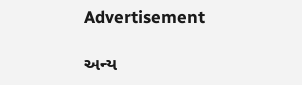Advertisement

અન્ય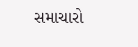સમાચારો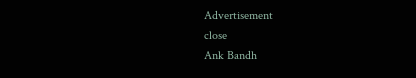Advertisement
close
Ank Bandh